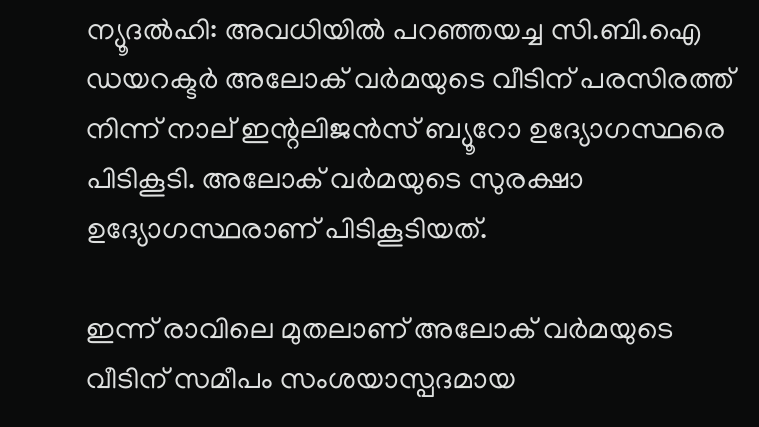ന്യൂദല്‍ഹി: അവധിയില്‍ പറഞ്ഞയച്ച സി.ബി.ഐ ഡയറക്ടര്‍ അലോക് വര്‍മയുടെ വീടിന് പരസിരത്ത് നിന്ന് നാല് ഇന്റലിജന്‍സ് ബ്യൂറോ ഉദ്യോഗസ്ഥരെ പിടികൂടി. അലോക് വര്‍മയുടെ സുരക്ഷാ ഉദ്യോഗസ്ഥരാണ് പിടികൂടിയത്.

ഇന്ന് രാവിലെ മുതലാണ് അലോക് വര്‍മയുടെ വീടിന് സമീപം സംശയാസ്പദമായ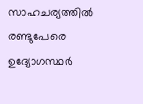സാഹചര്യത്തില്‍ രണ്ടുപേരെ ഉദ്യോഗസ്ഥര്‍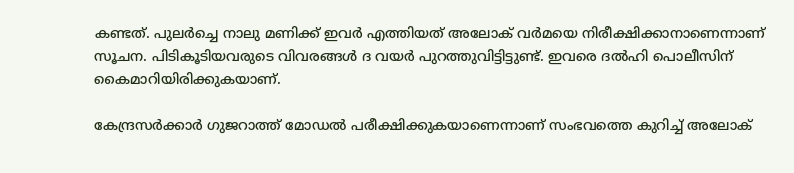കണ്ടത്. പുലര്‍ച്ചെ നാലു മണിക്ക് ഇവര്‍ എത്തിയത് അലോക് വര്‍മയെ നിരീക്ഷിക്കാനാണെന്നാണ് സൂചന. പിടികൂടിയവരുടെ വിവരങ്ങള്‍ ദ വയര്‍ പുറത്തുവിട്ടിട്ടുണ്ട്. ഇവരെ ദല്‍ഹി പൊലീസിന് കൈമാറിയിരിക്കുകയാണ്.

കേന്ദ്രസര്‍ക്കാര്‍ ഗുജറാത്ത് മോഡല്‍ പരീക്ഷിക്കുകയാണെന്നാണ് സംഭവത്തെ കുറിച്ച് അലോക്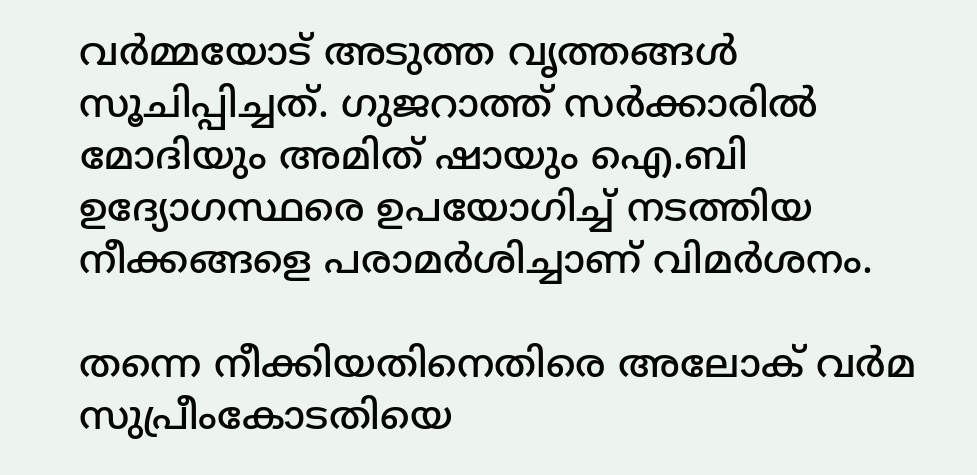വര്‍മ്മയോട് അടുത്ത വൃത്തങ്ങള്‍ സൂചിപ്പിച്ചത്. ഗുജറാത്ത് സര്‍ക്കാരില്‍ മോദിയും അമിത് ഷായും ഐ.ബി ഉദ്യോഗസ്ഥരെ ഉപയോഗിച്ച് നടത്തിയ നീക്കങ്ങളെ പരാമര്‍ശിച്ചാണ് വിമര്‍ശനം.

തന്നെ നീക്കിയതിനെതിരെ അലോക് വര്‍മ സുപ്രീംകോടതിയെ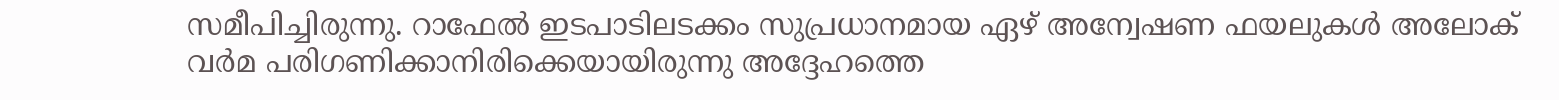സമീപിച്ചിരുന്നു. റാഫേല്‍ ഇടപാടിലടക്കം സുപ്രധാനമായ ഏഴ് അന്വേഷണ ഫയലുകള്‍ അലോക് വര്‍മ പരിഗണിക്കാനിരിക്കെയായിരുന്നു അദ്ദേഹത്തെ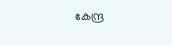കേന്ദ്ര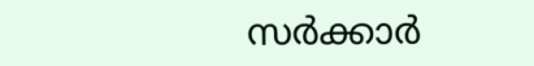സര്‍ക്കാര്‍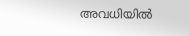അവധിയില്‍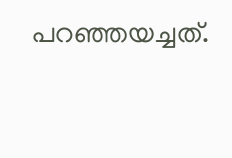പറഞ്ഞയച്ചത്.